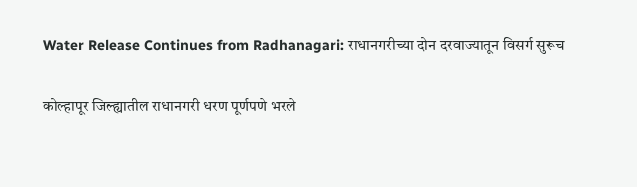Water Release Continues from Radhanagari: राधानगरीच्या दोन दरवाज्यातून विसर्ग सुरूच

कोल्हापूर जिल्ह्यातील राधानगरी धरण पूर्णपणे भरले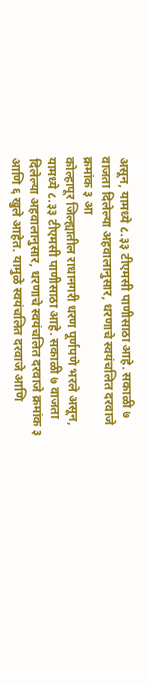असून, यामध्ये ८.३३ टीएमसी पाणीसाठा आहे. सकाळी ७ वाजता दिलेल्या अहवालानुसार, धरणाचे स्वयंचलित दरवाजे क्रमांक ३ आ
कोल्हापूर जिल्ह्यातील राधानगरी धरण पूर्णपणे भरले असून, यामध्ये ८.३३ टीएमसी पाणीसाठा आहे. सकाळी ७ वाजता दिलेल्या अहवालानुसार, धरणाचे स्वयंचलित दरवाजे क्रमांक ३ आणि ६ खुले आहेत. यामुळे स्वयंचलित दरवाजे आणि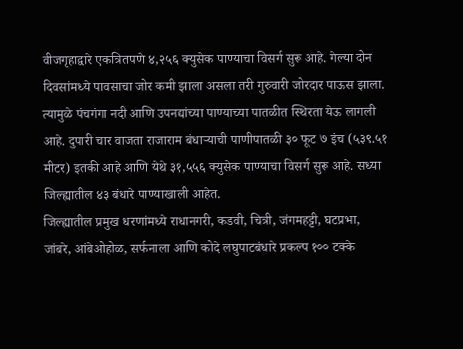वीजगृहाद्वारे एकत्रितपणे ४,२५६ क्युसेक पाण्याचा विसर्ग सुरू आहे. गेल्या दोन दिवसांमध्ये पावसाचा जोर कमी झाला असला तरी गुरुवारी जोरदार पाऊस झाला. त्यामुळे पंचगंगा नदी आणि उपनद्यांच्या पाण्याच्या पातळीत स्थिरता येऊ लागली आहे. दुपारी चार वाजता राजाराम बंधाऱ्याची पाणीपातळी ३० फूट ७ इंच (५३९.५१ मीटर) इतकी आहे आणि येथे ३१,५५६ क्युसेक पाण्याचा विसर्ग सुरू आहे. सध्या जिल्ह्यातील ४३ बंधारे पाण्याखाली आहेत.
जिल्ह्यातील प्रमुख धरणांमध्ये राधानगरी, कडवी, चित्री, जंगमहट्टी, घटप्रभा, जांबरे, आंबेओहोळ, सर्फनाला आणि कोदे लघुपाटबंधारे प्रकल्प १०० टक्के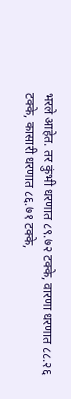भरले आहेत. तर कुंभी धरणात ८९.७२ टक्के, वारणा धरणात ८८.२६ टक्के, कासारी धरणात ८६.७१ टक्के,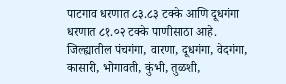पाटगाव धरणात ८३.८३ टक्के आणि दूधगंगा धरणात ८१.०२ टक्के पाणीसाठा आहे. जिल्ह्यातील पंचगंगा, वारणा, दूधगंगा, वेदगंगा, कासारी, भोगावती, कुंभी, तुळशी,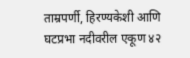ताम्रपर्णी, हिरण्यकेशी आणि घटप्रभा नदीवरील एकूण ४२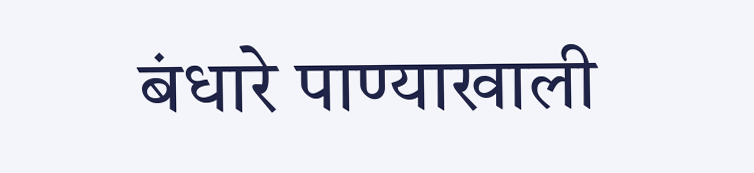बंधारे पाण्याखाली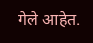गेले आहेत.